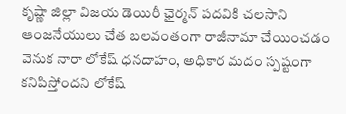కృష్ణా జిల్లా విజయ డెయిరీ ఛైర్మన్ పదవికి చలసాని ఆంజనేయులు చేత బలవంతంగా రాజీనామా చేయించడం వెనుక నారా లోకేష్ ధనదాహం, అధికార మదం స్పష్టంగా కనిపిస్తోందని లోకేష్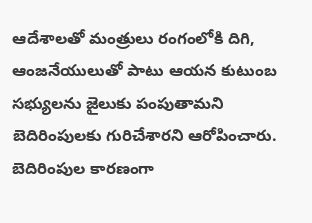ఆదేశాలతో మంత్రులు రంగంలోకి దిగి, ఆంజనేయులుతో పాటు ఆయన కుటుంబ సభ్యులను జైలుకు పంపుతామని బెదిరింపులకు గురిచేశారని ఆరోపించారు. బెదిరింపుల కారణంగా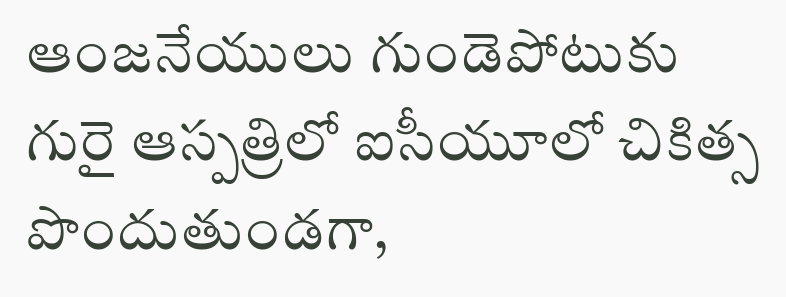ఆంజనేయులు గుండెపోటుకు గురై ఆస్పత్రిలో ఐసీయూలో చికిత్స పొందుతుండగా,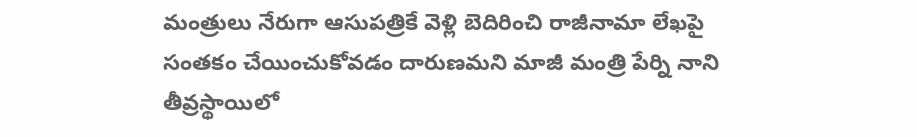మంత్రులు నేరుగా ఆసుపత్రికే వెళ్లి బెదిరించి రాజీనామా లేఖపై సంతకం చేయించుకోవడం దారుణమని మాజీ మంత్రి పేర్ని నాని తీవ్రస్థాయిలో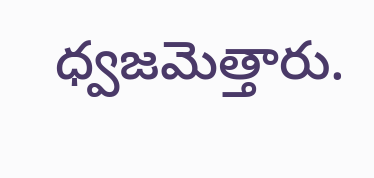ధ్వజమెత్తారు.